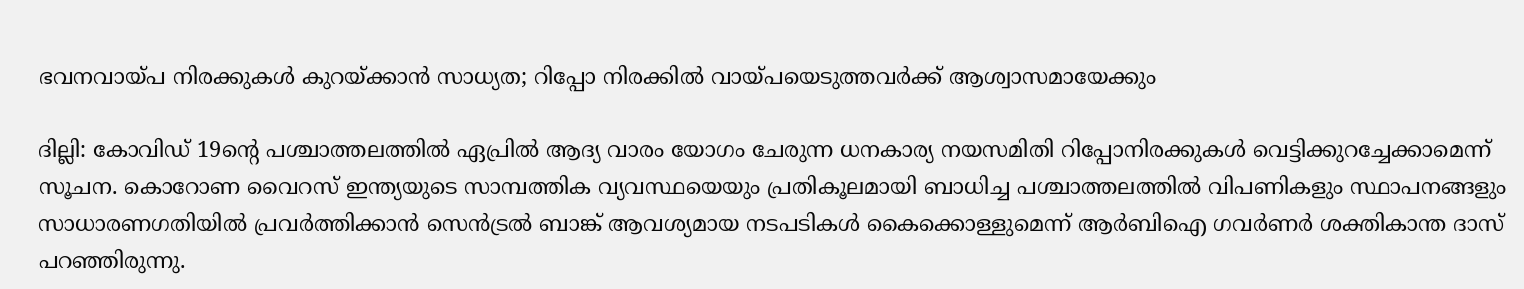ഭവനവായ്പ നിരക്കുകള്‍ കുറയ്ക്കാന്‍ സാധ്യത; റിപ്പോ നിരക്കില്‍ വായ്പയെടുത്തവര്‍ക്ക് ആശ്വാസമായേക്കും

ദില്ലി: കോവിഡ് 19ന്റെ പശ്ചാത്തലത്തില്‍ ഏപ്രില്‍ ആദ്യ വാരം യോഗം ചേരുന്ന ധനകാര്യ നയസമിതി റിപ്പോനിരക്കുകള്‍ വെട്ടിക്കുറച്ചേക്കാമെന്ന് സൂചന. കൊറോണ വൈറസ് ഇന്ത്യയുടെ സാമ്പത്തിക വ്യവസ്ഥയെയും പ്രതികൂലമായി ബാധിച്ച പശ്ചാത്തലത്തില്‍ വിപണികളും സ്ഥാപനങ്ങളും സാധാരണഗതിയില്‍ പ്രവര്‍ത്തിക്കാന്‍ സെന്‍ട്രല്‍ ബാങ്ക് ആവശ്യമായ നടപടികള്‍ കൈക്കൊള്ളുമെന്ന് ആര്‍ബിഐ ഗവര്‍ണര്‍ ശക്തികാന്ത ദാസ് പറഞ്ഞിരുന്നു.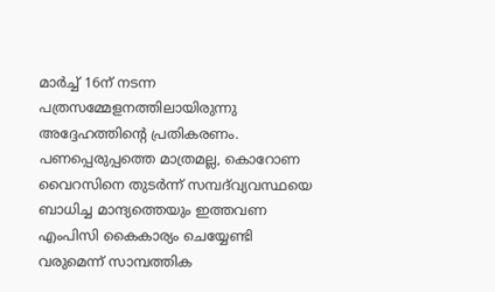മാര്‍ച്ച് 16ന് നടന്ന പത്രസമ്മേളനത്തിലായിരുന്നു അദ്ദേഹത്തിന്റെ പ്രതികരണം. പണപ്പെരുപ്പത്തെ മാത്രമല്ല, കൊറോണ വൈറസിനെ തുടര്‍ന്ന് സമ്പദ്‌വ്യവസ്ഥയെ ബാധിച്ച മാന്ദ്യത്തെയും ഇത്തവണ എംപിസി കൈകാര്യം ചെയ്യേണ്ടി വരുമെന്ന് സാമ്പത്തിക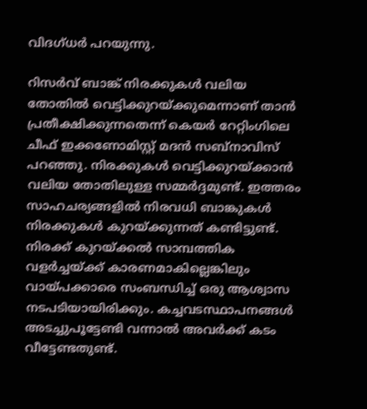വിദഗ്ധര്‍ പറയുന്നു.

റിസര്‍വ് ബാങ്ക് നിരക്കുകള്‍ വലിയ തോതില്‍ വെട്ടിക്കുറയ്ക്കുമെന്നാണ് താന്‍ പ്രതീക്ഷിക്കുന്നതെന്ന് കെയര്‍ റേറ്റിംഗിലെ ചീഫ് ഇക്കണോമിസ്റ്റ് മദന്‍ സബ്‌നാവിസ് പറഞ്ഞു. നിരക്കുകള്‍ വെട്ടിക്കുറയ്ക്കാന്‍ വലിയ തോതിലുള്ള സമ്മര്‍ദ്ദമുണ്ട്. ഇത്തരം സാഹചര്യങ്ങളില്‍ നിരവധി ബാങ്കുകള്‍ നിരക്കുകള്‍ കുറയ്ക്കുന്നത് കണ്ടിട്ടുണ്ട്. നിരക്ക് കുറയ്ക്കല്‍ സാമ്പത്തിക വളര്‍ച്ചയ്ക്ക് കാരണമാകില്ലെങ്കിലും വായ്പക്കാരെ സംബന്ധിച്ച് ഒരു ആശ്വാസ നടപടിയായിരിക്കും. കച്ചവടസ്ഥാപനങ്ങള്‍ അടച്ചുപൂട്ടേണ്ടി വന്നാല്‍ അവര്‍ക്ക് കടം വീട്ടേണ്ടതുണ്ട്.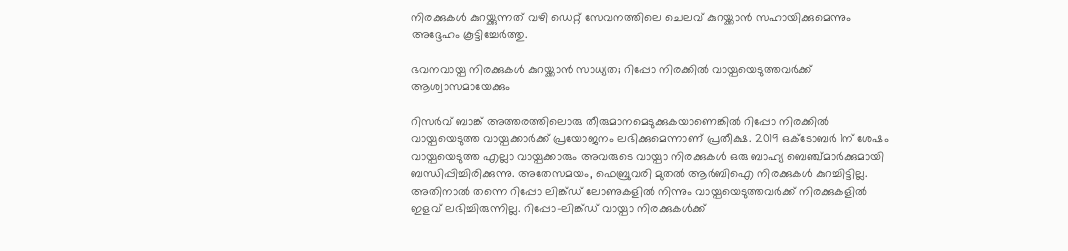നിരക്കുകള്‍ കുറയ്ക്കുന്നത് വഴി ഡെറ്റ് സേവനത്തിലെ ചെലവ് കുറയ്ക്കാന്‍ സഹായിക്കുമെന്നും അദ്ദേഹം കൂട്ടിച്ചേര്‍ത്തു.

ഭവനവായ്പ നിരക്കുകള്‍ കുറയ്ക്കാന്‍ സാധ്യത; റിപ്പോ നിരക്കില്‍ വായ്പയെടുത്തവര്‍ക്ക് ആശ്വാസമായേക്കും

റിസര്‍വ് ബാങ്ക് അത്തരത്തിലൊരു തീരുമാനമെടുക്കുകയാണെങ്കില്‍ റിപ്പോ നിരക്കില്‍ വായ്പയെടുത്ത വായ്പക്കാര്‍ക്ക് പ്രയോജനം ലഭിക്കുമെന്നാണ് പ്രതീക്ഷ. 2019 ഒക്ടോബര്‍ 1ന് ശേഷം വായ്പയെടുത്ത എല്ലാ വായ്പക്കാരും അവരുടെ വായ്പാ നിരക്കുകള്‍ ഒരു ബാഹ്യ ബെഞ്ച്മാര്‍ക്കുമായി ബന്ധിപ്പിച്ചിരിക്കുന്നു. അതേസമയം, ഫെബ്രുവരി മുതല്‍ ആര്‍ബിഐ നിരക്കുകള്‍ കുറച്ചിട്ടില്ല. അതിനാല്‍ തന്നെ റിപ്പോ ലിങ്ക്ഡ് ലോണുകളില്‍ നിന്നും വായ്പയെടുത്തവര്‍ക്ക് നിരക്കുകളില്‍ ഇളവ് ലഭിച്ചിരുന്നില്ല. റിപ്പോ-ലിങ്ക്ഡ് വായ്പാ നിരക്കുകള്‍ക്ക്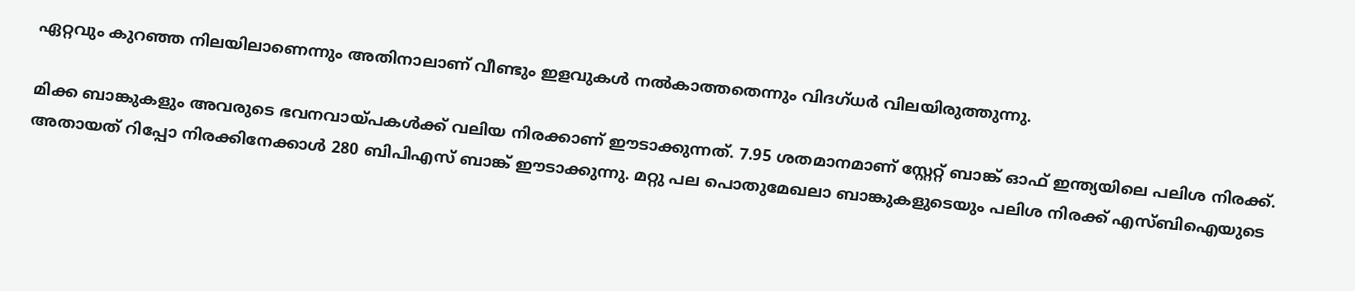ഏറ്റവും കുറഞ്ഞ നിലയിലാണെന്നും അതിനാലാണ് വീണ്ടും ഇളവുകള്‍ നല്‍കാത്തതെന്നും വിദഗ്ധര്‍ വിലയിരുത്തുന്നു.

മിക്ക ബാങ്കുകളും അവരുടെ ഭവനവായ്പകള്‍ക്ക് വലിയ നിരക്കാണ് ഈടാക്കുന്നത്. 7.95 ശതമാനമാണ് സ്റ്റേറ്റ് ബാങ്ക് ഓഫ് ഇന്ത്യയിലെ പലിശ നിരക്ക്. അതായത് റിപ്പോ നിരക്കിനേക്കാള്‍ 280 ബിപിഎസ് ബാങ്ക് ഈടാക്കുന്നു. മറ്റു പല പൊതുമേഖലാ ബാങ്കുകളുടെയും പലിശ നിരക്ക് എസ്ബിഐയുടെ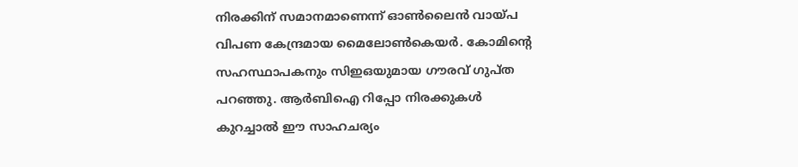നിരക്കിന് സമാനമാണെന്ന് ഓണ്‍ലൈന്‍ വായ്പ വിപണ കേന്ദ്രമായ മൈലോണ്‍കെയര്‍. കോമിന്റെ സഹസ്ഥാപകനും സിഇഒയുമായ ഗൗരവ് ഗുപ്ത പറഞ്ഞു. ആര്‍ബിഐ റിപ്പോ നിരക്കുകള്‍ കുറച്ചാല്‍ ഈ സാഹചര്യം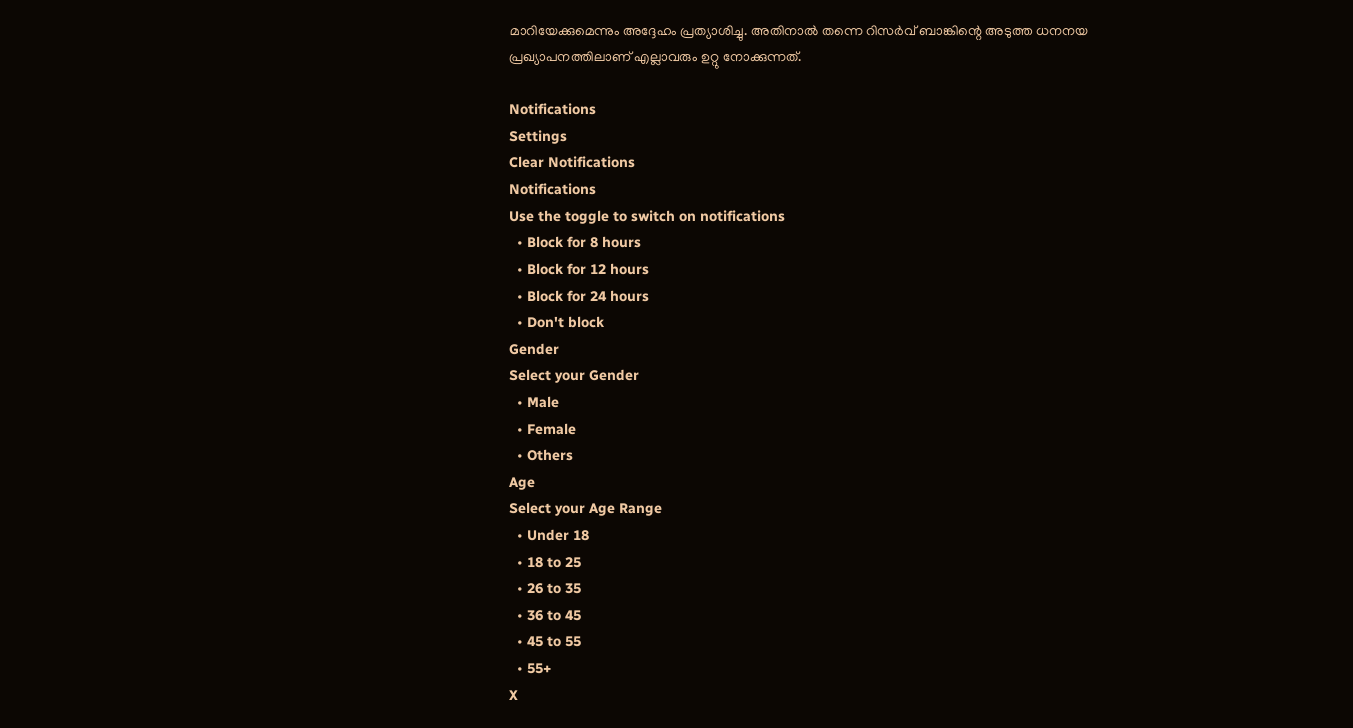മാറിയേക്കുമെന്നും അദ്ദേഹം പ്രത്യാശിച്ചു. അതിനാല്‍ തന്നെ റിസര്‍വ് ബാങ്കിന്റെ അടുത്ത ധനനയ പ്രഖ്യാപനത്തിലാണ് എല്ലാവരും ഉറ്റു നോക്കുന്നത്.

Notifications
Settings
Clear Notifications
Notifications
Use the toggle to switch on notifications
  • Block for 8 hours
  • Block for 12 hours
  • Block for 24 hours
  • Don't block
Gender
Select your Gender
  • Male
  • Female
  • Others
Age
Select your Age Range
  • Under 18
  • 18 to 25
  • 26 to 35
  • 36 to 45
  • 45 to 55
  • 55+
X